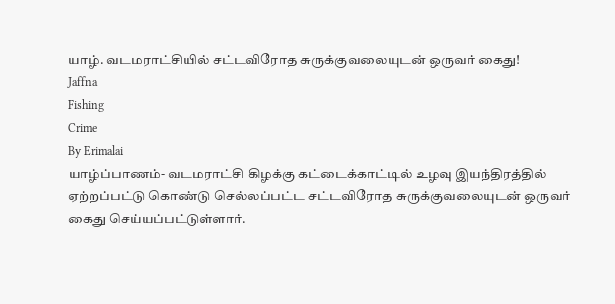யாழ். வடமராட்சியில் சட்டவிரோத சுருக்குவலையுடன் ஒருவர் கைது!
Jaffna
Fishing
Crime
By Erimalai
யாழ்ப்பாணம்- வடமராட்சி கிழக்கு கட்டைக்காட்டில் உழவு இயந்திரத்தில் ஏற்றப்பட்டு கொண்டு செல்லப்பட்ட சட்டவிரோத சுருக்குவலையுடன் ஒருவர் கைது செய்யப்பட்டுள்ளார்.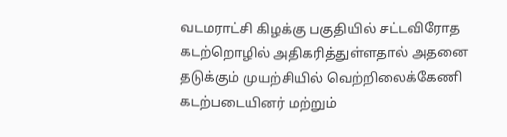வடமராட்சி கிழக்கு பகுதியில் சட்டவிரோத கடற்றொழில் அதிகரித்துள்ளதால் அதனை தடுக்கும் முயற்சியில் வெற்றிலைக்கேணி கடற்படையினர் மற்றும்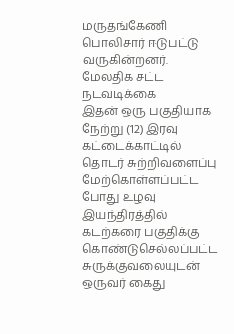மருதங்கேணி பொலிசார் ஈடுபட்டு வருகின்றனர்.
மேலதிக சட்ட நடவடிக்கை
இதன் ஒரு பகுதியாக நேற்று (12) இரவு கட்டைக்காட்டில் தொடர் சுற்றிவளைப்பு மேற்கொள்ளப்பட்ட போது உழவு இயந்திரத்தில் கடற்கரை பகுதிக்கு கொண்டுசெல்லப்பட்ட சுருக்குவலையுடன் ஒருவர் கைது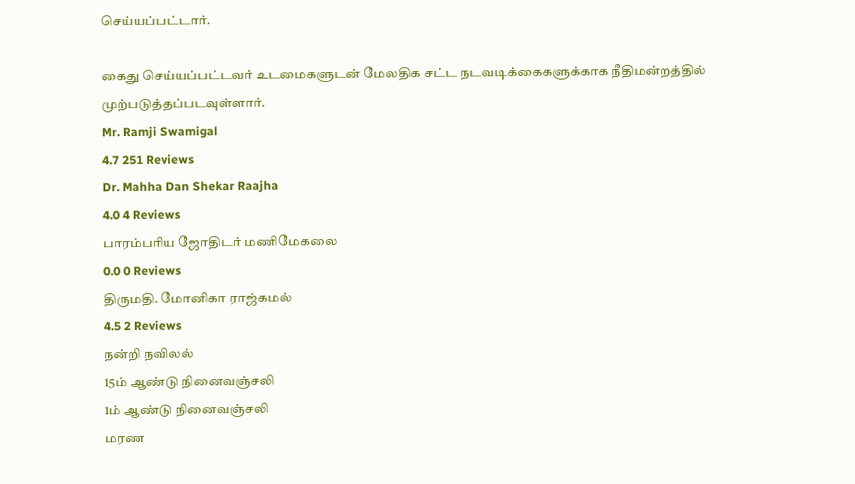செய்யப்பட்டார்.

கைது செய்யப்பட்டவர் உடமைகளுடன் மேலதிக சட்ட நடவடிக்கைகளுக்காக நீதிமன்றத்தில் முற்படுத்தப்படவுள்ளார்.
Mr. Ramji Swamigal
4.7 251 Reviews
Dr. Mahha Dan Shekar Raajha
4.0 4 Reviews
பாரம்பரிய ஜோதிடர் மணிமேகலை
0.0 0 Reviews
திருமதி. மோனிகா ராஜ்கமல்
4.5 2 Reviews
நன்றி நவிலல்
15ம் ஆண்டு நினைவஞ்சலி
1ம் ஆண்டு நினைவஞ்சலி
மரண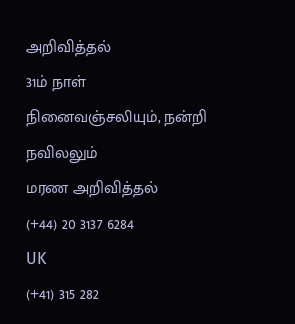அறிவித்தல்
31ம் நாள் நினைவஞ்சலியும், நன்றி நவிலலும்
மரண அறிவித்தல்
(+44) 20 3137 6284
UK
(+41) 315 282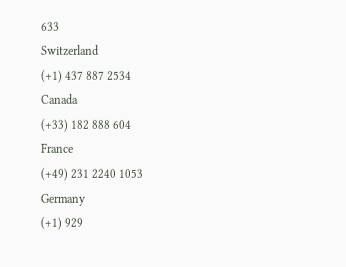633
Switzerland
(+1) 437 887 2534
Canada
(+33) 182 888 604
France
(+49) 231 2240 1053
Germany
(+1) 929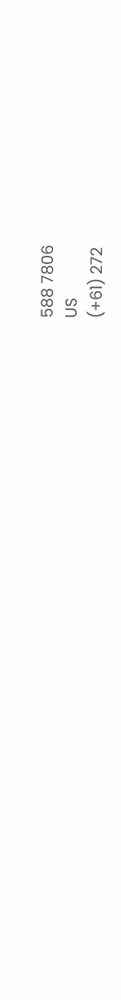588 7806
US
(+61) 272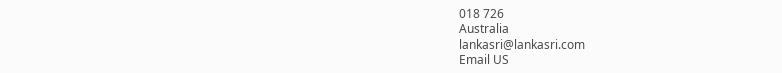018 726
Australia
lankasri@lankasri.com
Email US